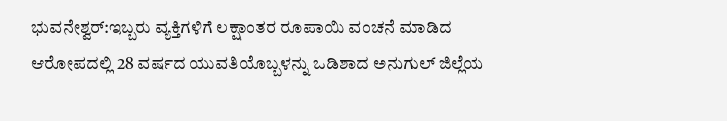ಭುವನೇಶ್ವರ್:ಇಬ್ಬರು ವ್ಯಕ್ತಿಗಳಿಗೆ ಲಕ್ಷಾಂತರ ರೂಪಾಯಿ ವಂಚನೆ ಮಾಡಿದ ಆರೋಪದಲ್ಲಿ 28 ವರ್ಷದ ಯುವತಿಯೊಬ್ಬಳನ್ನು ಒಡಿಶಾದ ಅನುಗುಲ್ ಜಿಲ್ಲೆಯ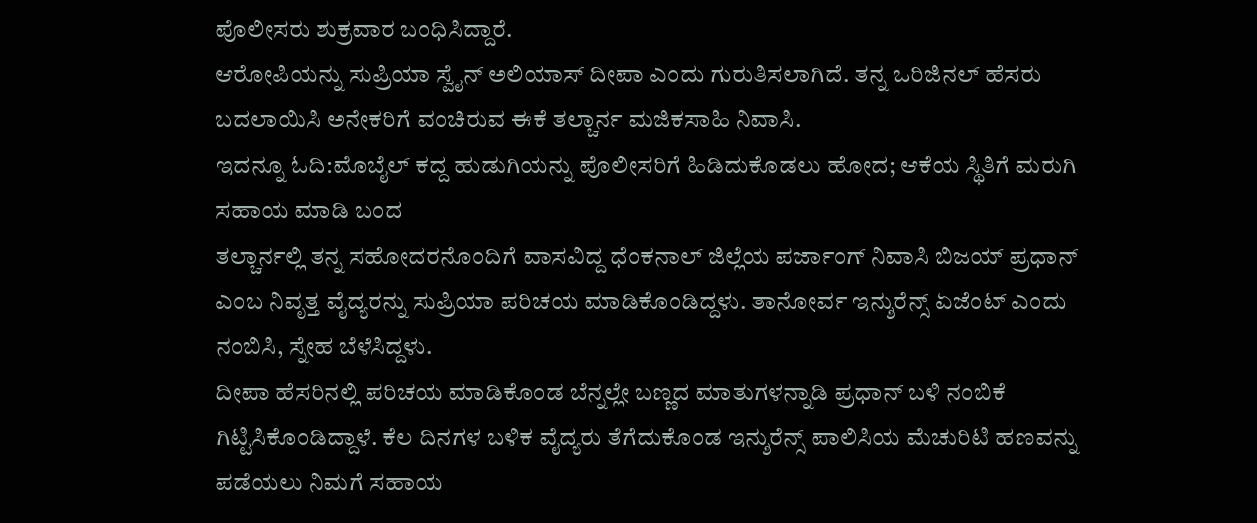ಪೊಲೀಸರು ಶುಕ್ರವಾರ ಬಂಧಿಸಿದ್ದಾರೆ.
ಆರೋಪಿಯನ್ನು ಸುಪ್ರಿಯಾ ಸ್ವೈನ್ ಅಲಿಯಾಸ್ ದೀಪಾ ಎಂದು ಗುರುತಿಸಲಾಗಿದೆ. ತನ್ನ ಒರಿಜಿನಲ್ ಹೆಸರು ಬದಲಾಯಿಸಿ ಅನೇಕರಿಗೆ ವಂಚಿರುವ ಈಕೆ ತಲ್ಚಾರ್ನ ಮಜಿಕಸಾಹಿ ನಿವಾಸಿ.
ಇದನ್ನೂ ಓದಿ:ಮೊಬೈಲ್ ಕದ್ದ ಹುಡುಗಿಯನ್ನು ಪೊಲೀಸರಿಗೆ ಹಿಡಿದುಕೊಡಲು ಹೋದ; ಆಕೆಯ ಸ್ಥಿತಿಗೆ ಮರುಗಿ ಸಹಾಯ ಮಾಡಿ ಬಂದ
ತಲ್ಚಾರ್ನಲ್ಲಿ ತನ್ನ ಸಹೋದರನೊಂದಿಗೆ ವಾಸವಿದ್ದ ಧೆಂಕನಾಲ್ ಜಿಲ್ಲೆಯ ಪರ್ಜಾಂಗ್ ನಿವಾಸಿ ಬಿಜಯ್ ಪ್ರಧಾನ್ ಎಂಬ ನಿವೃತ್ತ ವೈದ್ಯರನ್ನು ಸುಪ್ರಿಯಾ ಪರಿಚಯ ಮಾಡಿಕೊಂಡಿದ್ದಳು. ತಾನೋರ್ವ ಇನ್ಶುರೆನ್ಸ್ ಏಜೆಂಟ್ ಎಂದು ನಂಬಿಸಿ, ಸ್ನೇಹ ಬೆಳೆಸಿದ್ದಳು.
ದೀಪಾ ಹೆಸರಿನಲ್ಲಿ ಪರಿಚಯ ಮಾಡಿಕೊಂಡ ಬೆನ್ನಲ್ಲೇ ಬಣ್ಣದ ಮಾತುಗಳನ್ನಾಡಿ ಪ್ರಧಾನ್ ಬಳಿ ನಂಬಿಕೆ ಗಿಟ್ಟಿಸಿಕೊಂಡಿದ್ದಾಳೆ. ಕೆಲ ದಿನಗಳ ಬಳಿಕ ವೈದ್ಯರು ತೆಗೆದುಕೊಂಡ ಇನ್ಶುರೆನ್ಸ್ ಪಾಲಿಸಿಯ ಮೆಚುರಿಟಿ ಹಣವನ್ನು ಪಡೆಯಲು ನಿಮಗೆ ಸಹಾಯ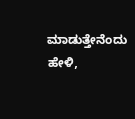ಮಾಡುತ್ತೇನೆಂದು ಹೇಳಿ,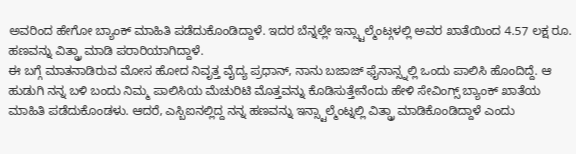ಅವರಿಂದ ಹೇಗೋ ಬ್ಯಾಂಕ್ ಮಾಹಿತಿ ಪಡೆದುಕೊಂಡಿದ್ದಾಳೆ. ಇದರ ಬೆನ್ನಲ್ಲೇ ಇನ್ಸ್ಟಾಲ್ಮೆಂಟ್ಗಳಲ್ಲಿ ಅವರ ಖಾತೆಯಿಂದ 4.57 ಲಕ್ಷ ರೂ. ಹಣವನ್ನು ವಿತ್ಡ್ರಾ ಮಾಡಿ ಪರಾರಿಯಾಗಿದ್ದಾಳೆ.
ಈ ಬಗ್ಗೆ ಮಾತನಾಡಿರುವ ಮೋಸ ಹೋದ ನಿವೃತ್ತ ವೈದ್ಯ ಪ್ರಧಾನ್, ನಾನು ಬಜಾಜ್ ಫೈನಾನ್ಸ್ನಲ್ಲಿ ಒಂದು ಪಾಲಿಸಿ ಹೊಂದಿದ್ದೆ. ಆ ಹುಡುಗಿ ನನ್ನ ಬಳಿ ಬಂದು ನಿಮ್ಮ ಪಾಲಿಸಿಯ ಮೆಚುರಿಟಿ ಮೊತ್ತವನ್ನು ಕೊಡಿಸುತ್ತೇನೆಂದು ಹೇಳಿ ಸೇವಿಂಗ್ಸ್ ಬ್ಯಾಂಕ್ ಖಾತೆಯ ಮಾಹಿತಿ ಪಡೆದುಕೊಂಡಳು. ಆದರೆ, ಎಸ್ಬಿಐನಲ್ಲಿದ್ದ ನನ್ನ ಹಣವನ್ನು ಇನ್ಸ್ಟಾಲ್ಮೆಂಟ್ನಲ್ಲಿ ವಿತ್ಡ್ರಾ ಮಾಡಿಕೊಂಡಿದ್ದಾಳೆ ಎಂದು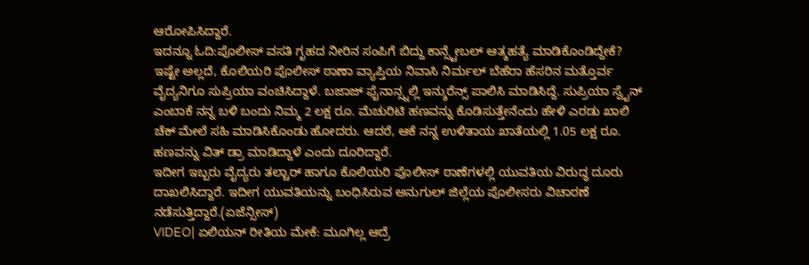ಆರೋಪಿಸಿದ್ದಾರೆ.
ಇದನ್ನೂ ಓದಿ:ಪೊಲೀಸ್ ವಸತಿ ಗೃಹದ ನೀರಿನ ಸಂಪಿಗೆ ಬಿದ್ದು ಕಾನ್ಸ್ಟೇಬಲ್ ಆತ್ಮಹತ್ಯೆ ಮಾಡಿಕೊಂಡಿದ್ದೇಕೆ?
ಇಷ್ಟೇ ಅಲ್ಲದೆ, ಕೊಲಿಯರಿ ಪೊಲೀಸ್ ಠಾಣಾ ವ್ಯಾಪ್ತಿಯ ನಿವಾಸಿ ನಿರ್ಮಲ್ ಬೆಹೆರಾ ಹೆಸರಿನ ಮತ್ತೊರ್ವ ವೈದ್ಯನಿಗೂ ಸುಪ್ರಿಯಾ ವಂಚಿಸಿದ್ದಾಳೆ. ಬಜಾಜ್ ಫೈನಾನ್ಸ್ನಲ್ಲಿ ಇನ್ಶುರೆನ್ಸ್ ಪಾಲಿಸಿ ಮಾಡಿಸಿದ್ದೆ. ಸುಪ್ರಿಯಾ ಸ್ವೈನ್ ಎಂಬಾಕೆ ನನ್ನ ಬಳಿ ಬಂದು ನಿಮ್ಮ 2 ಲಕ್ಷ ರೂ. ಮೆಚುರಿಟಿ ಹಣವನ್ನು ಕೊಡಿಸುತ್ತೇನೆಂದು ಹೇಳಿ ಎರಡು ಖಾಲಿ ಚೆಕ್ ಮೇಲೆ ಸಹಿ ಮಾಡಿಸಿಕೊಂಡು ಹೋದರು. ಆದರೆ, ಆಕೆ ನನ್ನ ಉಳಿತಾಯ ಖಾತೆಯಲ್ಲಿ 1.05 ಲಕ್ಷ ರೂ. ಹಣವನ್ನು ವಿತ್ ಡ್ರಾ ಮಾಡಿದ್ದಾಳೆ ಎಂದು ದೂರಿದ್ದಾರೆ.
ಇದೀಗ ಇಬ್ಬರು ವೈದ್ಯರು ತಲ್ಚಾರ್ ಹಾಗೂ ಕೊಲಿಯರಿ ಪೊಲೀಸ್ ಠಾಣೆಗಳಲ್ಲಿ ಯುವತಿಯ ವಿರುದ್ಧ ದೂರು ದಾಖಲಿಸಿದ್ದಾರೆ. ಇದೀಗ ಯುವತಿಯನ್ನು ಬಂಧಿಸಿರುವ ಅನುಗುಲ್ ಜಿಲ್ಲೆಯ ಪೊಲೀಸರು ವಿಚಾರಣೆ ನಡೆಸುತ್ತಿದ್ದಾರೆ.(ಏಜೆನ್ಸೀಸ್)
VIDEO| ಏಲಿಯನ್ ರೀತಿಯ ಮೇಕೆ: ಮೂಗಿಲ್ಲ ಆದ್ರೆ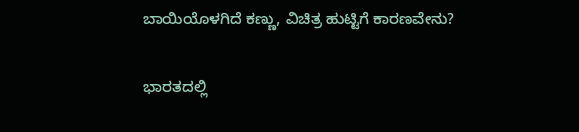ಬಾಯಿಯೊಳಗಿದೆ ಕಣ್ಣು, ವಿಚಿತ್ರ ಹುಟ್ಟಿಗೆ ಕಾರಣವೇನು?

ಭಾರತದಲ್ಲಿ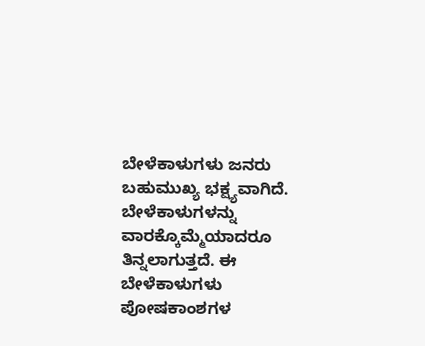ಬೇಳೆಕಾಳುಗಳು ಜನರು ಬಹುಮುಖ್ಯ ಭಕ್ಷ್ಯವಾಗಿದೆ. ಬೇಳೆಕಾಳುಗಳನ್ನು ವಾರಕ್ಕೊಮ್ಮೆಯಾದರೂ ತಿನ್ನಲಾಗುತ್ತದೆ. ಈ ಬೇಳೆಕಾಳುಗಳು ಪೋಷಕಾಂಶಗಳ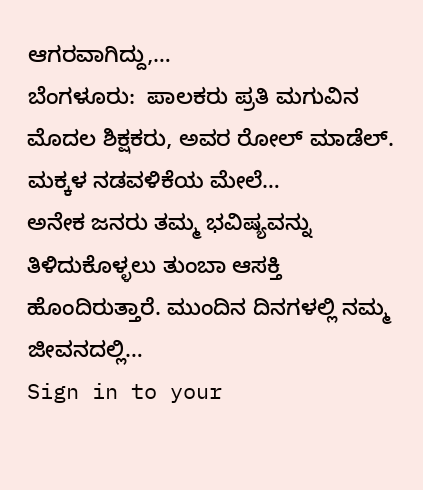ಆಗರವಾಗಿದ್ದು,…
ಬೆಂಗಳೂರು:  ಪಾಲಕರು ಪ್ರತಿ ಮಗುವಿನ ಮೊದಲ ಶಿಕ್ಷಕರು, ಅವರ ರೋಲ್ ಮಾಡೆಲ್. ಮಕ್ಕಳ ನಡವಳಿಕೆಯ ಮೇಲೆ…
ಅನೇಕ ಜನರು ತಮ್ಮ ಭವಿಷ್ಯವನ್ನು ತಿಳಿದುಕೊಳ್ಳಲು ತುಂಬಾ ಆಸಕ್ತಿ ಹೊಂದಿರುತ್ತಾರೆ. ಮುಂದಿನ ದಿನಗಳಲ್ಲಿ ನಮ್ಮ ಜೀವನದಲ್ಲಿ…
Sign in to your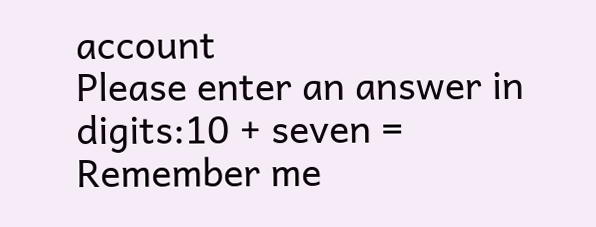account
Please enter an answer in digits:10 + seven =
Remember me